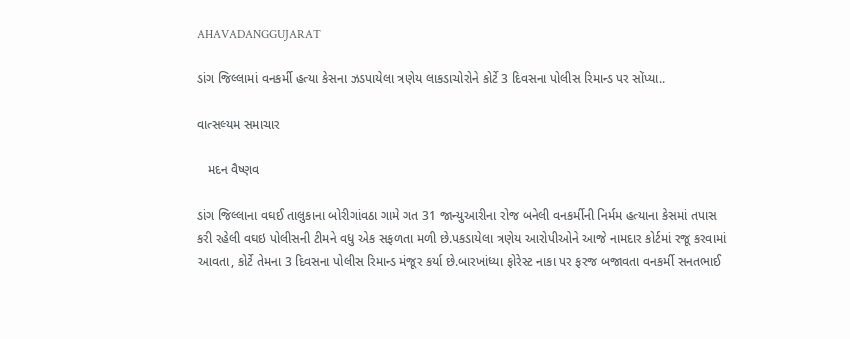AHAVADANGGUJARAT

ડાંગ જિલ્લામાં વનકર્મી હત્યા કેસના ઝડપાયેલા ત્રણેય લાકડાચોરોને કોર્ટે 3 દિવસના પોલીસ રિમાન્ડ પર સોંપ્યા..

વાત્સલ્યમ સમાચાર

   મદન વૈષ્ણવ

ડાંગ જિલ્લાના વઘઈ તાલુકાના બોરીગાંવઠા ગામે ગત 31 જાન્યુઆરીના રોજ બનેલી વનકર્મીની નિર્મમ હત્યાના કેસમાં તપાસ કરી રહેલી વઘઇ પોલીસની ટીમને વધુ એક સફળતા મળી છે.પકડાયેલા ત્રણેય આરોપીઓને આજે નામદાર કોર્ટમાં રજૂ કરવામાં આવતા, કોર્ટે તેમના 3 દિવસના પોલીસ રિમાન્ડ મંજૂર કર્યા છે.બારખાંધ્યા ફોરેસ્ટ નાકા પર ફરજ બજાવતા વનકર્મી સનતભાઈ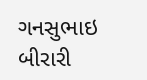ગનસુભાઇ બીરારી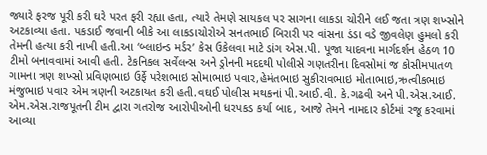જ્યારે ફરજ પૂરી કરી ઘરે પરત ફરી રહ્યા હતા, ત્યારે તેમણે સાયકલ પર સાગના લાકડા ચોરીને લઈ જતા ત્રણ શખ્સોને અટકાવ્યા હતા. પકડાઈ જવાની બીકે આ લાકડાચોરોએ સનતભાઈ બિરારી પર વાંસના ડંડા વડે જીવલેણ હુમલો કરી તેમની હત્યા કરી નાખી હતી.આ ‘બ્લાઇન્ડ મર્ડર’ કેસ ઉકેલવા માટે ડાંગ એસ.પી. પૂજા યાદવના માર્ગદર્શન હેઠળ 10 ટીમો બનાવવામાં આવી હતી. ટેકનિકલ સર્વેલન્સ અને ડ્રોનની મદદથી પોલીસે ગણતરીના દિવસોમાં જ કોસીમપાતળ ગામના ત્રણ શખ્સો પ્રવિણભાઇ ઉર્ફે પરેશભાઇ સોમાભાઇ પવાર,હેમંતભાઇ સુકીરાવભાઇ મોતાભાઇ,ઋત્વીકભાઇ મંજુભાઇ પવાર એમ ત્રણની અટકાયત કરી હતી.વઘઈ પોલીસ મથકનાં પી.આઈ.વી. કે.ગઢવી અને પી.એસ.આઈ. એમ.એસ.રાજપૂતની ટીમ દ્વારા ગતરોજ આરોપીઓની ધરપકડ કર્યા બાદ, આજે તેમને નામદાર કોર્ટમાં રજૂ કરવામાં આવ્યા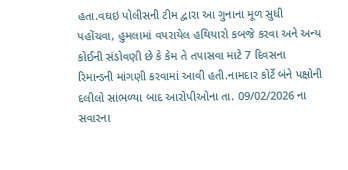હતા.વઘઇ પોલીસની ટીમ દ્વારા આ ગુનાના મૂળ સુધી પહોંચવા, હુમલામાં વપરાયેલ હથિયારો કબજે કરવા અને અન્ય કોઈની સંડોવણી છે કે કેમ તે તપાસવા માટે 7 દિવસના રિમાન્ડની માંગણી કરવામાં આવી હતી.નામદાર કોર્ટે બંને પક્ષોની દલીલો સાંભળ્યા બાદ આરોપીઓના તા. 09/02/2026 ના સવારના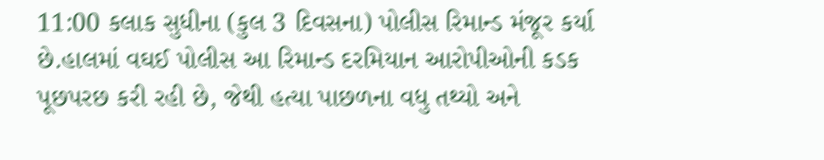11:00 કલાક સુધીના (કુલ 3 દિવસના) પોલીસ રિમાન્ડ મંજૂર કર્યા છે.હાલમાં વઘઈ પોલીસ આ રિમાન્ડ દરમિયાન આરોપીઓની કડક પૂછપરછ કરી રહી છે, જેથી હત્યા પાછળના વધુ તથ્યો અને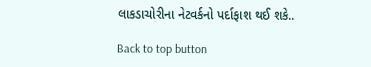લાકડાચોરીના નેટવર્કનો પર્દાફાશ થઈ શકે..

Back to top button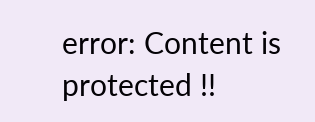error: Content is protected !!